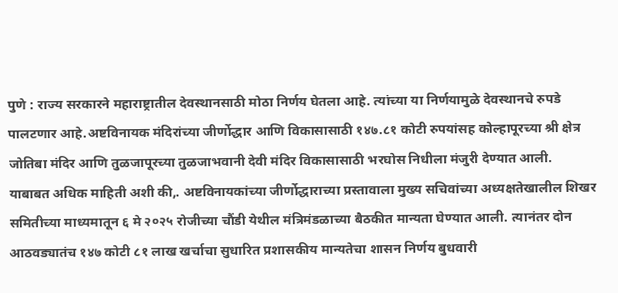पुणे : राज्य सरकारने महाराष्ट्रातील देवस्थानसाठी मोठा निर्णय घेतला आहे. त्यांच्या या निर्णयामुळे देवस्थानचे रुपडे पालटणार आहे.अष्टविनायक मंदिरांच्या जीर्णोद्धार आणि विकासासाठी १४७.८१ कोटी रुपयांसह कोल्हापूरच्या श्री क्षेत्र जोतिबा मंदिर आणि तुळजापूरच्या तुळजाभवानी देवी मंदिर विकासासाठी भरघोस निधीला मंजुरी देण्यात आली.
याबाबत अधिक माहिती अशी की,. अष्टविनायकांच्या जीर्णोद्धाराच्या प्रस्तावाला मुख्य सचिवांच्या अध्यक्षतेखालील शिखर समितीच्या माध्यमातून ६ मे २०२५ रोजीच्या चौंडी येथील मंत्रिमंडळाच्या बैठकीत मान्यता घेण्यात आली. त्यानंतर दोन आठवड्यातंच १४७ कोटी ८१ लाख खर्चाचा सुधारित प्रशासकीय मान्यतेचा शासन निर्णय बुधवारी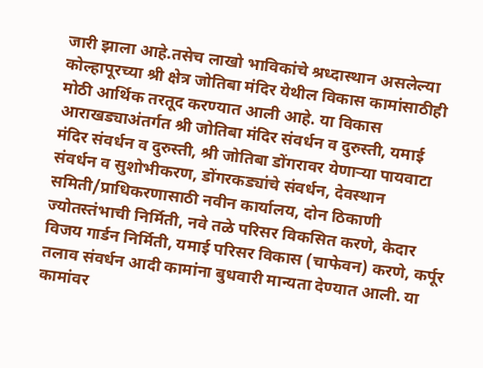जारी झाला आहे.तसेच लाखो भाविकांचे श्रध्दास्थान असलेल्या कोल्हापूरच्या श्री क्षेत्र जोतिबा मंदिर येथील विकास कामांसाठीही मोठी आर्थिक तरतूद करण्यात आली आहे. या विकास आराखड्याअंतर्गत श्री जोतिबा मंदिर संवर्धन व दुरुस्ती, यमाई मंदिर संवर्धन व दुरुस्ती, श्री जोतिबा डोंगरावर येणाऱ्या पायवाटा संवर्धन व सुशोभीकरण, डोंगरकड्यांचे संवर्धन, देवस्थान समिती/प्राधिकरणासाठी नवीन कार्यालय, दोन ठिकाणी ज्योतस्तंभाची निर्मिती, नवे तळे परिसर विकसित करणे, केदार विजय गार्डन निर्मिती, यमाई परिसर विकास (चाफेवन) करणे, कर्पूर तलाव संवर्धन आदी कामांना बुधवारी मान्यता देण्यात आली. या कामांवर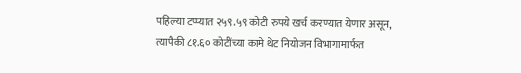पहिल्या टप्प्यात २५९.५९ कोटी रुपये खर्च करण्यात येणार असून, त्यापैकी ८१.६० कोटींच्या कामे थेट नियोजन विभागामार्फत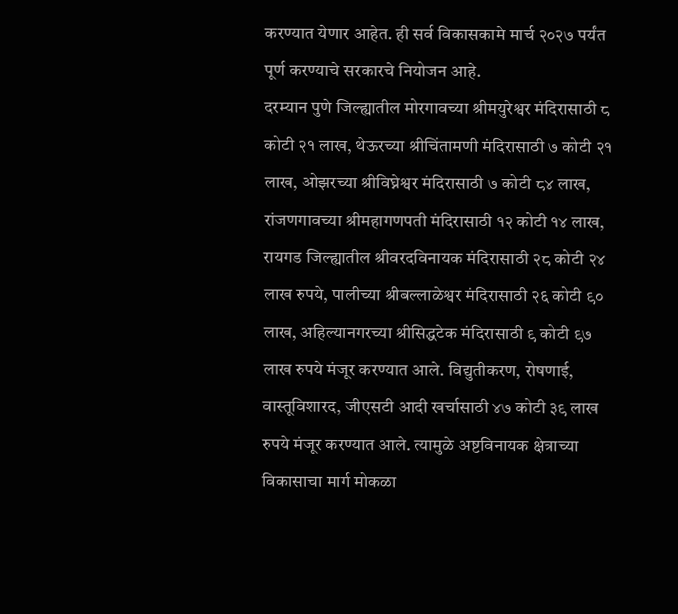करण्यात येणार आहेत. ही सर्व विकासकामे मार्च २०२७ पर्यंत पूर्ण करण्याचे सरकारचे नियोजन आहे.
दरम्यान पुणे जिल्ह्यातील मोरगावच्या श्रीमयुरेश्वर मंदिरासाठी ८ कोटी २१ लाख, थेऊरच्या श्रीचिंतामणी मंदिरासाठी ७ कोटी २१ लाख, ओझरच्या श्रीविघ्नेश्वर मंदिरासाठी ७ कोटी ८४ लाख, रांजणगावच्या श्रीमहागणपती मंदिरासाठी १२ कोटी १४ लाख, रायगड जिल्ह्यातील श्रीवरदविनायक मंदिरासाठी २८ कोटी २४ लाख रुपये, पालीच्या श्रीबल्लाळेश्वर मंदिरासाठी २६ कोटी ९० लाख, अहिल्यानगरच्या श्रीसिद्धटेक मंदिरासाठी ९ कोटी ९७ लाख रुपये मंजूर करण्यात आले. विद्युतीकरण, रोषणाई, वास्तूविशारद, जीएसटी आदी खर्चासाठी ४७ कोटी ३९ लाख रुपये मंजूर करण्यात आले. त्यामुळे अष्टविनायक क्षेत्राच्या विकासाचा मार्ग मोकळा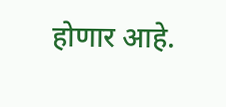होणार आहे.